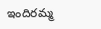ఇందిరమ్మ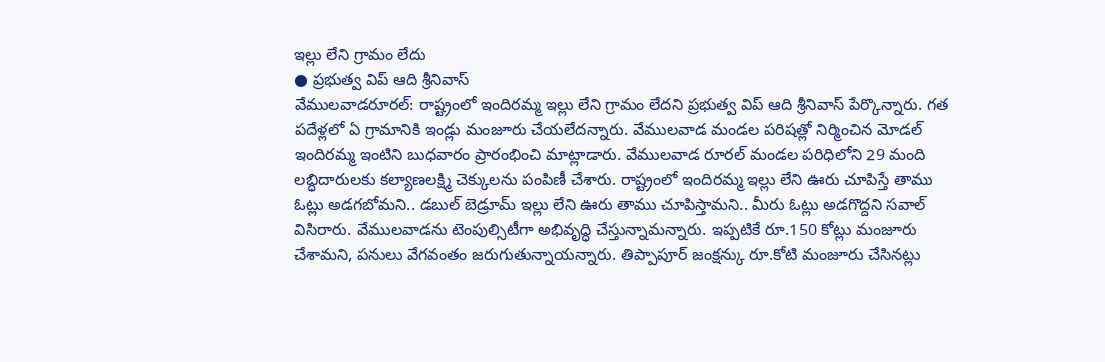ఇల్లు లేని గ్రామం లేదు
● ప్రభుత్వ విప్ ఆది శ్రీనివాస్
వేములవాడరూరల్: రాష్ట్రంలో ఇందిరమ్మ ఇల్లు లేని గ్రామం లేదని ప్రభుత్వ విప్ ఆది శ్రీనివాస్ పేర్కొన్నారు. గత పదేళ్లలో ఏ గ్రామానికి ఇండ్లు మంజూరు చేయలేదన్నారు. వేములవాడ మండల పరిషత్లో నిర్మించిన మోడల్ ఇందిరమ్మ ఇంటిని బుధవారం ప్రారంభించి మాట్లాడారు. వేములవాడ రూరల్ మండల పరిధిలోని 29 మంది లబ్ధిదారులకు కల్యాణలక్ష్మి చెక్కులను పంపిణీ చేశారు. రాష్ట్రంలో ఇందిరమ్మ ఇల్లు లేని ఊరు చూపిస్తే తాము ఓట్లు అడగబోమని.. డబుల్ బెడ్రూమ్ ఇల్లు లేని ఊరు తాము చూపిస్తామని.. మీరు ఓట్లు అడగొద్దని సవాల్ విసిరారు. వేములవాడను టెంపుల్సిటీగా అభివృద్ధి చేస్తున్నామన్నారు. ఇప్పటికే రూ.150 కోట్లు మంజూరు చేశామని, పనులు వేగవంతం జరుగుతున్నాయన్నారు. తిప్పాపూర్ జంక్షన్కు రూ.కోటి మంజూరు చేసినట్లు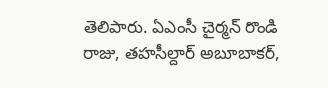తెలిపారు. ఏఎంసీ చైర్మన్ రొండి రాజు, తహసీల్దార్ అబూబాకర్,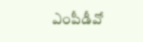ఎంపీడీవో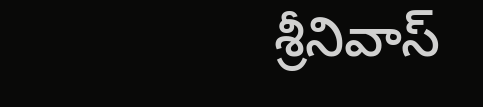శ్రీనివాస్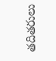తదితరులు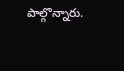పాల్గొన్నారు.